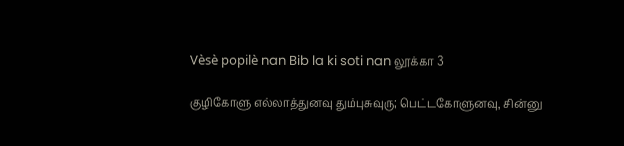Vèsè popilè nan Bib la ki soti nan லூக்கா 3

குழிகோளு எல்லாத்துனவு தும்புசுவுரு; பெட்டகோளுனவு, சின்னு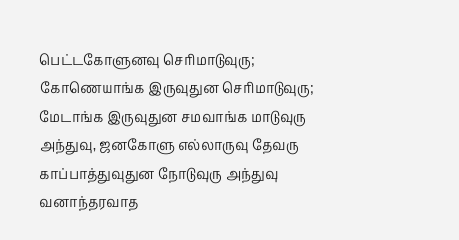பெட்டகோளுனவு செரிமாடுவுரு; கோணெயாங்க இருவுதுன செரிமாடுவுரு; மேடாங்க இருவுதுன சமவாங்க மாடுவுரு அந்துவு, ஜனகோளு எல்லாருவு தேவரு காப்பாத்துவுதுன நோடுவுரு அந்துவு வனாந்தரவாத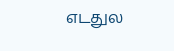எடதுல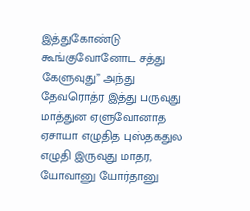இத்துகோண்டு கூங்குவோனோட சத்து கேளுவுது” அந்து தேவரொத்ர இத்து பருவுது மாத்துன ஏளுவோனாத ஏசாயா எழுதித புஸ்தகதுல எழுதி இருவுது மாதர, யோவானு யோர்தானு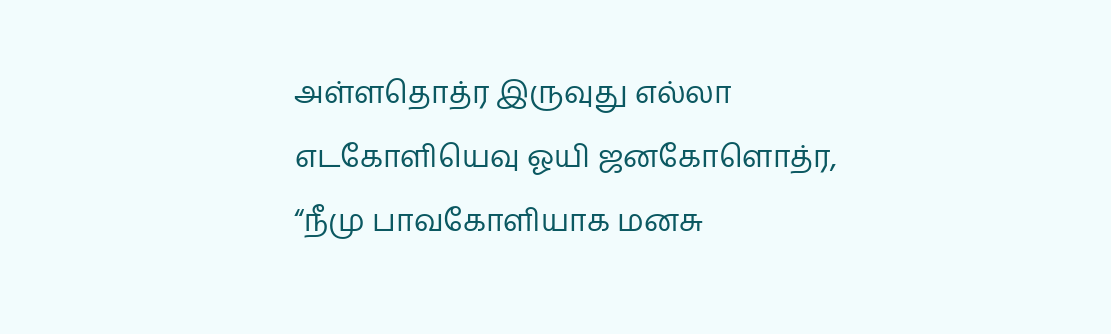அள்ளதொத்ர இருவுது எல்லா எடகோளியெவு ஓயி ஜனகோளொத்ர, “நீமு பாவகோளியாக மனசு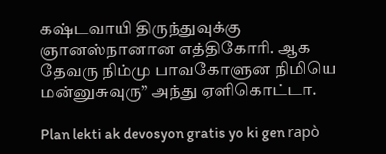கஷ்டவாயி திருந்துவுக்கு ஞானஸ்நானான எத்திகோரி. ஆக தேவரு நிம்மு பாவகோளுன நிமியெ மன்னுசுவுரு” அந்து ஏளிகொட்டா.

Plan lekti ak devosyon gratis yo ki gen rapò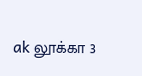ak லூக்கா 3